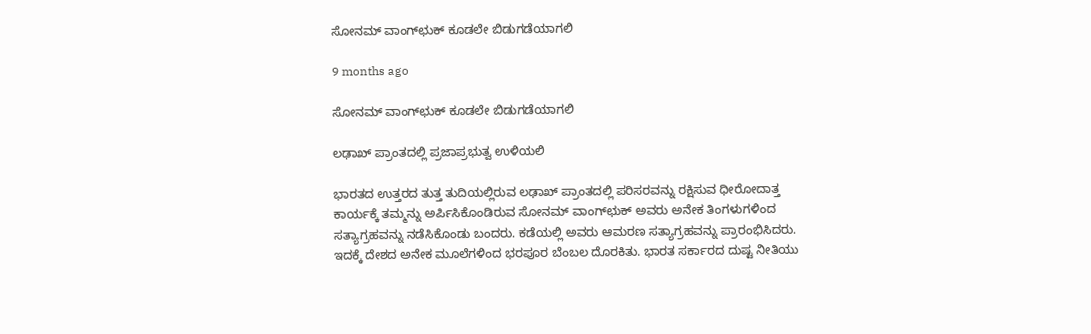ಸೋನಮ್ ವಾಂಗ್‌ಛುಕ್ ಕೂಡಲೇ ಬಿಡುಗಡೆಯಾಗಲಿ

9 months ago

ಸೋನಮ್ ವಾಂಗ್‌ಛುಕ್ ಕೂಡಲೇ ಬಿಡುಗಡೆಯಾಗಲಿ

ಲಢಾಖ್ ಪ್ರಾಂತದಲ್ಲಿ ಪ್ರಜಾಪ್ರಭುತ್ವ ಉಳಿಯಲಿ

ಭಾರತದ ಉತ್ತರದ ತುತ್ತ ತುದಿಯಲ್ಲಿರುವ ಲಢಾಖ್ ಪ್ರಾಂತದಲ್ಲಿ ಪರಿಸರವನ್ನು ರಕ್ಷಿಸುವ ಧೀರೋದಾತ್ತ ಕಾರ್ಯಕ್ಕೆ ತಮ್ಮನ್ನು ಅರ್ಪಿಸಿಕೊಂಡಿರುವ ಸೋನಮ್ ವಾಂಗ್‌ಛುಕ್ ಅವರು ಅನೇಕ ತಿಂಗಳುಗಳಿಂದ ಸತ್ಯಾಗ್ರಹವನ್ನು ನಡೆಸಿಕೊಂಡು ಬಂದರು. ಕಡೆಯಲ್ಲಿ ಅವರು ಆಮರಣ ಸತ್ಯಾಗ್ರಹವನ್ನು ಪ್ರಾರಂಭಿಸಿದರು. ಇದಕ್ಕೆ ದೇಶದ ಅನೇಕ ಮೂಲೆಗಳಿಂದ ಭರಪೂರ ಬೆಂಬಲ ದೊರಕಿತು. ಭಾರತ ಸರ್ಕಾರದ ದುಷ್ಟ ನೀತಿಯು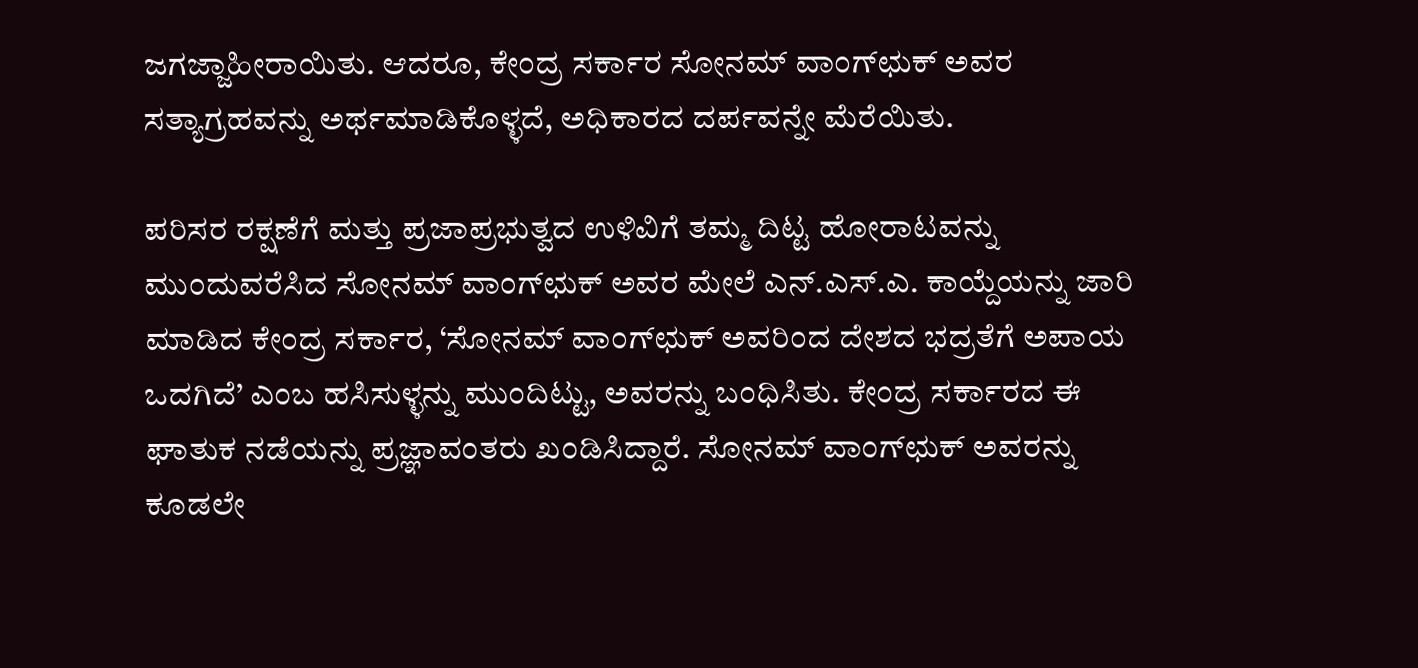ಜಗಜ್ಜಾಹೀರಾಯಿತು. ಆದರೂ, ಕೇಂದ್ರ ಸರ್ಕಾರ ಸೋನಮ್ ವಾಂಗ್‌ಛುಕ್ ಅವರ ಸತ್ಯಾಗ್ರಹವನ್ನು ಅರ್ಥಮಾಡಿಕೊಳ್ಳದೆ, ಅಧಿಕಾರದ ದರ್ಪವನ್ನೇ ಮೆರೆಯಿತು.

ಪರಿಸರ ರಕ್ಷಣೆಗೆ ಮತ್ತು ಪ್ರಜಾಪ್ರಭುತ್ವದ ಉಳಿವಿಗೆ ತಮ್ಮ ದಿಟ್ಟ ಹೋರಾಟವನ್ನು ಮುಂದುವರೆಸಿದ ಸೋನಮ್ ವಾಂಗ್‌ಛುಕ್ ಅವರ ಮೇಲೆ ಎನ್.ಎಸ್.ಎ. ಕಾಯ್ದೆಯನ್ನು ಜಾರಿ ಮಾಡಿದ ಕೇಂದ್ರ ಸರ್ಕಾರ, ‘ಸೋನಮ್ ವಾಂಗ್‌ಛುಕ್ ಅವರಿಂದ ದೇಶದ ಭದ್ರತೆಗೆ ಅಪಾಯ ಒದಗಿದೆ’ ಎಂಬ ಹಸಿಸುಳ್ಳನ್ನು ಮುಂದಿಟ್ಟು, ಅವರನ್ನು ಬಂಧಿಸಿತು. ಕೇಂದ್ರ ಸರ್ಕಾರದ ಈ ಘಾತುಕ ನಡೆಯನ್ನು ಪ್ರಜ್ಞಾವಂತರು ಖಂಡಿಸಿದ್ದಾರೆ. ಸೋನಮ್ ವಾಂಗ್‌ಛುಕ್ ಅವರನ್ನು ಕೂಡಲೇ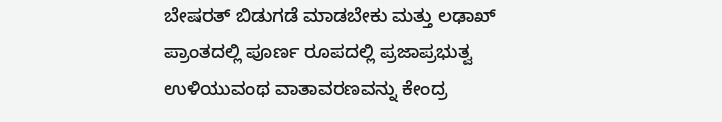ಬೇಷರತ್ ಬಿಡುಗಡೆ ಮಾಡಬೇಕು ಮತ್ತು ಲಢಾಖ್ ಪ್ರಾಂತದಲ್ಲಿ ಪೂರ್ಣ ರೂಪದಲ್ಲಿ ಪ್ರಜಾಪ್ರಭುತ್ವ ಉಳಿಯುವಂಥ ವಾತಾವರಣವನ್ನು ಕೇಂದ್ರ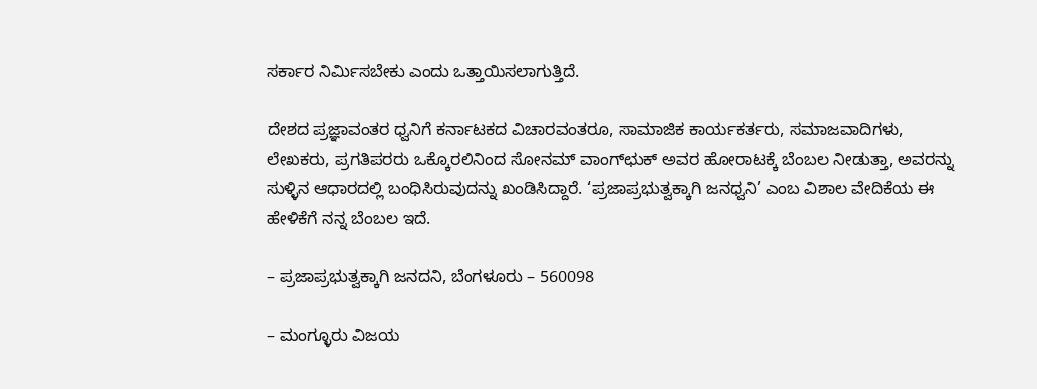ಸರ್ಕಾರ ನಿರ್ಮಿಸಬೇಕು ಎಂದು ಒತ್ತಾಯಿಸಲಾಗುತ್ತಿದೆ.

ದೇಶದ ಪ್ರಜ್ಞಾವಂತರ ಧ್ವನಿಗೆ ಕರ್ನಾಟಕದ ವಿಚಾರವಂತರೂ, ಸಾಮಾಜಿಕ ಕಾರ್ಯಕರ್ತರು, ಸಮಾಜವಾದಿಗಳು, ಲೇಖಕರು, ಪ್ರಗತಿಪರರು ಒಕ್ಕೊರಲಿನಿಂದ ಸೋನಮ್ ವಾಂಗ್‌ಛುಕ್ ಅವರ ಹೋರಾಟಕ್ಕೆ ಬೆಂಬಲ ನೀಡುತ್ತಾ, ಅವರನ್ನು ಸುಳ್ಳಿನ ಆಧಾರದಲ್ಲಿ ಬಂಧಿಸಿರುವುದನ್ನು ಖಂಡಿಸಿದ್ದಾರೆ. ‘ಪ್ರಜಾಪ್ರಭುತ್ವಕ್ಕಾಗಿ ಜನಧ್ವನಿ’ ಎಂಬ ವಿಶಾಲ ವೇದಿಕೆಯ ಈ ಹೇಳಿಕೆಗೆ ನನ್ನ ಬೆಂಬಲ ಇದೆ.

– ಪ್ರಜಾಪ್ರಭುತ್ವಕ್ಕಾಗಿ ಜನದನಿ, ಬೆಂಗಳೂರು – 560098

– ಮಂಗ್ಳೂರು ವಿಜಯ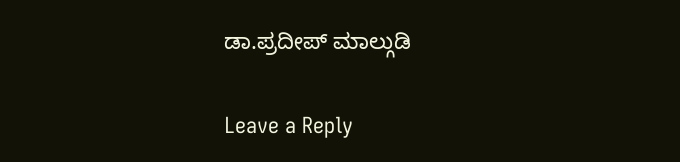ಡಾ.ಪ್ರದೀಪ್ ಮಾಲ್ಗುಡಿ

Leave a Reply